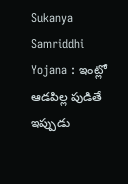Sukanya Samriddhi Yojana : ఇంట్లో ఆడపిల్ల పుడితే ఇప్పుడు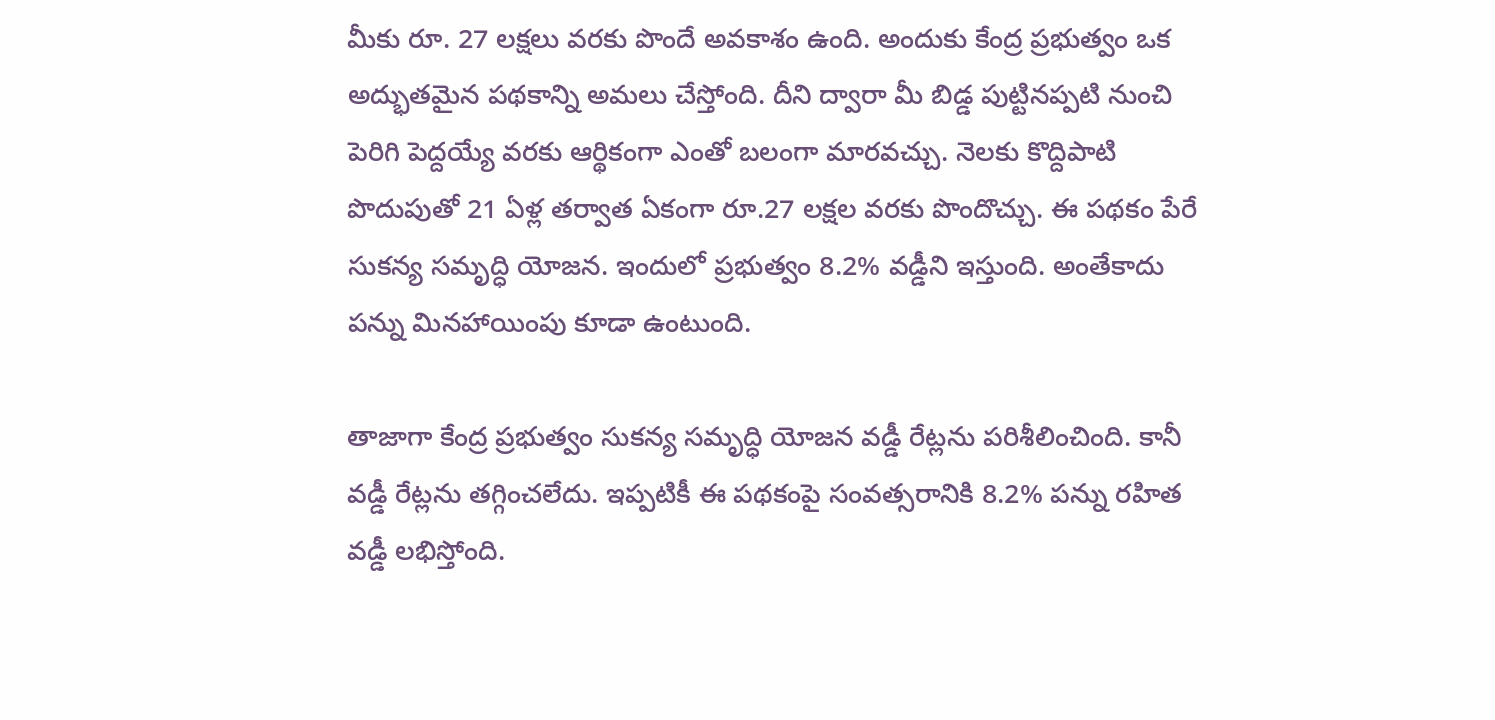మీకు రూ. 27 లక్షలు వరకు పొందే అవకాశం ఉంది. అందుకు కేంద్ర ప్రభుత్వం ఒక అద్భుతమైన పథకాన్ని అమలు చేస్తోంది. దీని ద్వారా మీ బిడ్డ పుట్టినప్పటి నుంచి పెరిగి పెద్దయ్యే వరకు ఆర్థికంగా ఎంతో బలంగా మారవచ్చు. నెలకు కొద్దిపాటి పొదుపుతో 21 ఏళ్ల తర్వాత ఏకంగా రూ.27 లక్షల వరకు పొందొచ్చు. ఈ పథకం పేరే సుకన్య సమృద్ధి యోజన. ఇందులో ప్రభుత్వం 8.2% వడ్డీని ఇస్తుంది. అంతేకాదు పన్ను మినహాయింపు కూడా ఉంటుంది.

తాజాగా కేంద్ర ప్రభుత్వం సుకన్య సమృద్ధి యోజన వడ్డీ రేట్లను పరిశీలించింది. కానీ వడ్డీ రేట్లను తగ్గించలేదు. ఇప్పటికీ ఈ పథకంపై సంవత్సరానికి 8.2% పన్ను రహిత వడ్డీ లభిస్తోంది.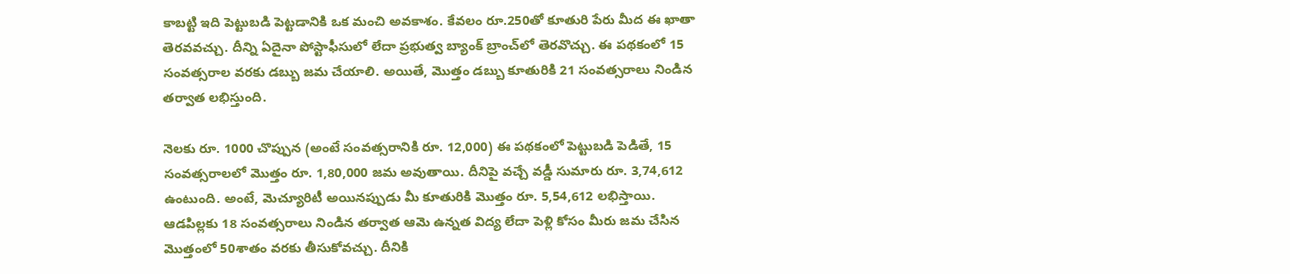కాబట్టి ఇది పెట్టుబడి పెట్టడానికి ఒక మంచి అవకాశం. కేవలం రూ.250తో కూతురి పేరు మీద ఈ ఖాతా తెరవవచ్చు. దీన్ని ఏదైనా పోస్టాఫీసులో లేదా ప్రభుత్వ బ్యాంక్ బ్రాంచ్‌లో తెరవొచ్చు. ఈ పథకంలో 15 సంవత్సరాల వరకు డబ్బు జమ చేయాలి. అయితే, మొత్తం డబ్బు కూతురికి 21 సంవత్సరాలు నిండిన తర్వాత లభిస్తుంది.

నెలకు రూ. 1000 చొప్పున (అంటే సంవత్సరానికి రూ. 12,000) ఈ పథకంలో పెట్టుబడి పెడితే, 15 సంవత్సరాలలో మొత్తం రూ. 1,80,000 జమ అవుతాయి. దీనిపై వచ్చే వడ్డీ సుమారు రూ. 3,74,612 ఉంటుంది. అంటే, మెచ్యూరిటీ అయినప్పుడు మీ కూతురికి మొత్తం రూ. 5,54,612 లభిస్తాయి. ఆడపిల్లకు 18 సంవత్సరాలు నిండిన తర్వాత ఆమె ఉన్నత విద్య లేదా పెళ్లి కోసం మీరు జమ చేసిన మొత్తంలో 50శాతం వరకు తీసుకోవచ్చు. దీనికి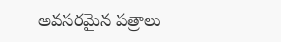అవసరమైన పత్రాలు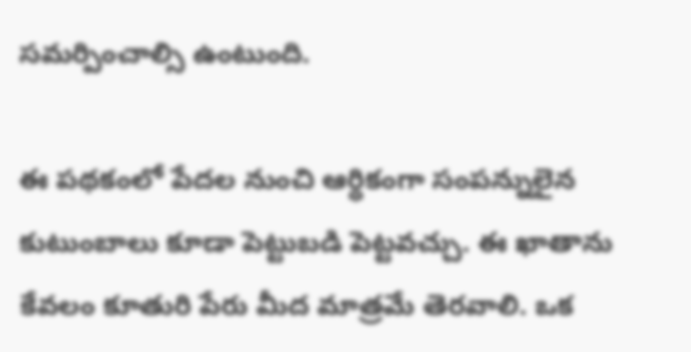సమర్పించాల్సి ఉంటుంది.

ఈ పథకంలో పేదల నుంచి ఆర్థికంగా సంపన్నులైన కుటుంబాలు కూడా పెట్టుబడి పెట్టవచ్చు. ఈ ఖాతాను కేవలం కూతురి పేరు మీద మాత్రమే తెరవాలి. ఒక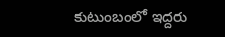కుటుంబంలో ఇద్దరు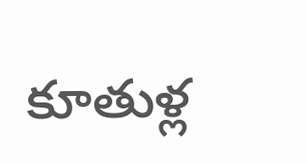కూతుళ్ల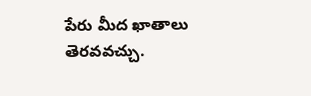పేరు మీద ఖాతాలు తెరవవచ్చు.